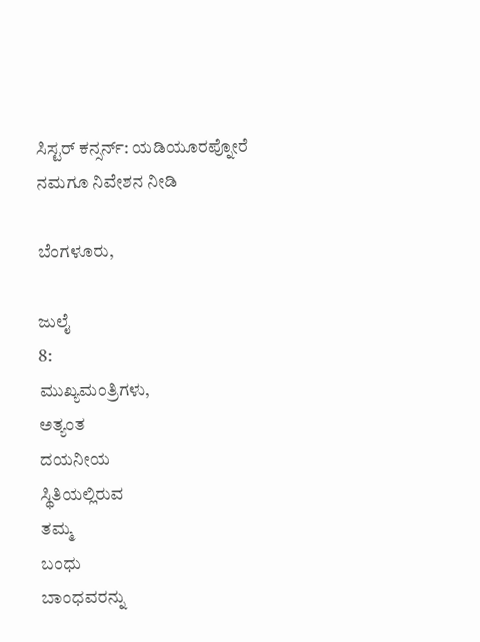ಸಿಸ್ಟರ್ ಕನ್ಸರ್ನ್: ಯಡಿಯೂರಪ್ನೋರೆ ನಮಗೂ ನಿವೇಶನ ನೀಡಿ

ಬೆಂಗಳೂರು,

ಜುಲೈ
8:
ಮುಖ್ಯಮಂತ್ರಿಗಳು,
ಅತ್ಯಂತ
ದಯನೀಯ
ಸ್ಥಿತಿಯಲ್ಲಿರುವ
ತಮ್ಮ
ಬಂಧು
ಬಾಂಧವರನ್ನು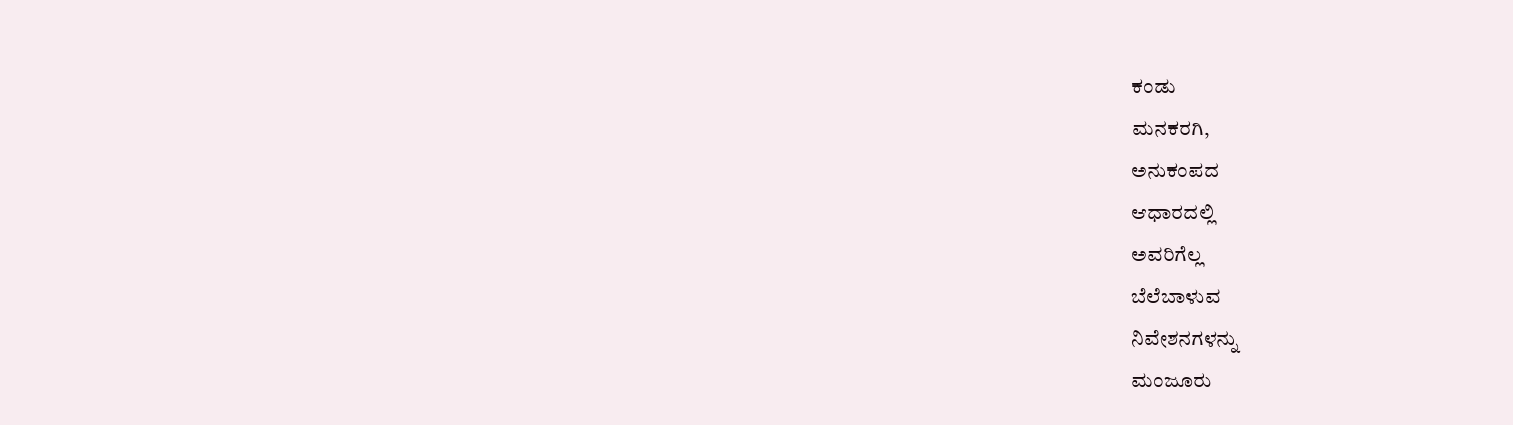ಕಂಡು
ಮನಕರಗಿ,
ಅನುಕಂಪದ
ಆಧಾರದಲ್ಲಿ
ಅವರಿಗೆಲ್ಲ
ಬೆಲೆಬಾಳುವ
ನಿವೇಶನಗಳನ್ನು
ಮಂಜೂರು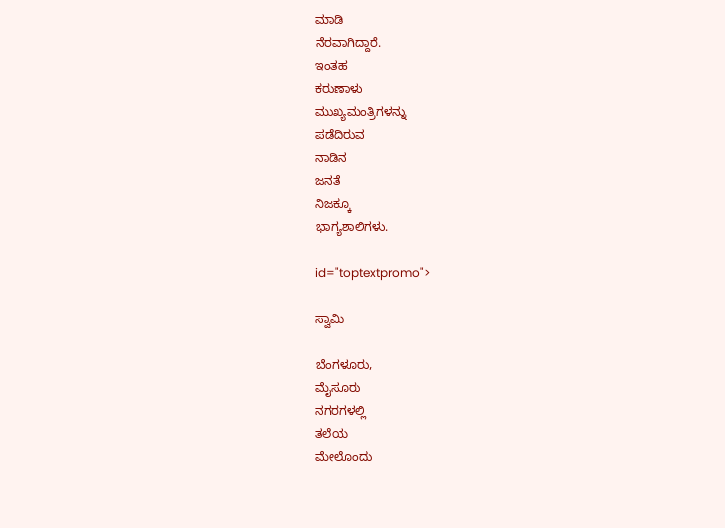ಮಾಡಿ
ನೆರವಾಗಿದ್ದಾರೆ.
ಇಂತಹ
ಕರುಣಾಳು
ಮುಖ್ಯಮಂತ್ರಿಗಳನ್ನು
ಪಡೆದಿರುವ
ನಾಡಿನ
ಜನತೆ
ನಿಜಕ್ಕೂ
ಭಾಗ್ಯಶಾಲಿಗಳು.

id="toptextpromo">

ಸ್ವಾಮಿ

ಬೆಂಗಳೂರು,
ಮೈಸೂರು
ನಗರಗಳಲ್ಲಿ
ತಲೆಯ
ಮೇಲೊಂದು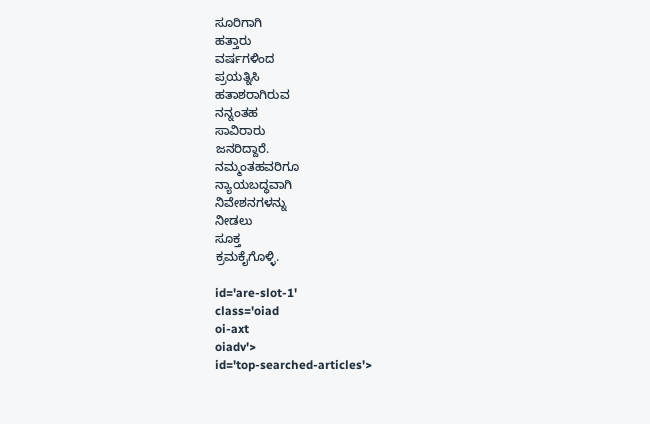ಸೂರಿಗಾಗಿ
ಹತ್ತಾರು
ವರ್ಷಗಳಿಂದ
ಪ್ರಯತ್ನಿಸಿ
ಹತಾಶರಾಗಿರುವ
ನನ್ನಂತಹ
ಸಾವಿರಾರು
ಜನರಿದ್ದಾರೆ.
ನಮ್ಮಂತಹವರಿಗೂ
ನ್ಯಾಯಬದ್ಧವಾಗಿ
ನಿವೇಶನಗಳನ್ನು
ನೀಡಲು
ಸೂಕ್ತ
ಕ್ರಮಕೈಗೊಳ್ಳಿ.

id='are-slot-1'
class='oiad
oi-axt
oiadv'>
id='top-searched-articles'>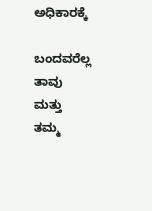ಅಧಿಕಾರಕ್ಕೆ

ಬಂದವರೆಲ್ಲ
ತಾವು
ಮತ್ತು
ತಮ್ಮ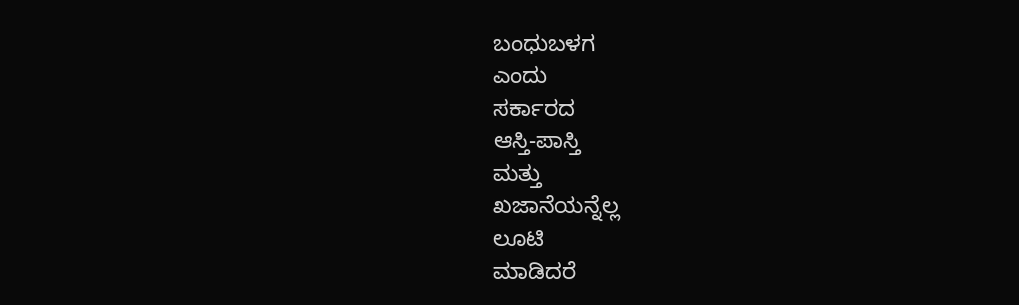ಬಂಧುಬಳಗ
ಎಂದು
ಸರ್ಕಾರದ
ಆಸ್ತಿ-ಪಾಸ್ತಿ
ಮತ್ತು
ಖಜಾನೆಯನ್ನೆಲ್ಲ
ಲೂಟಿ
ಮಾಡಿದರೆ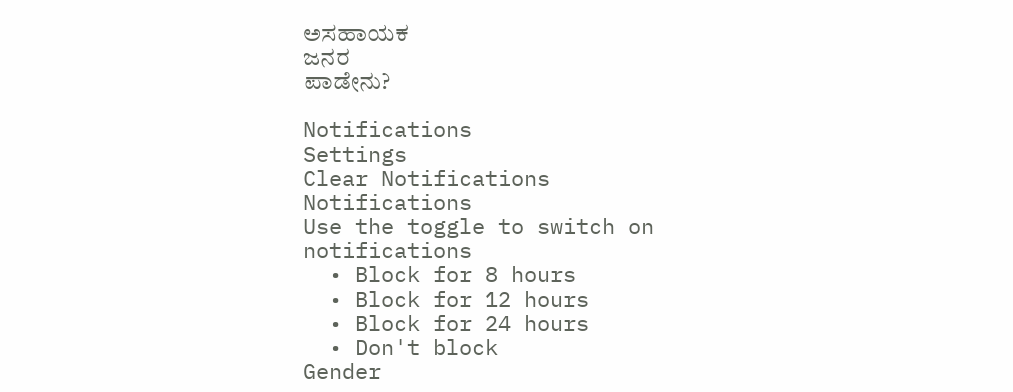ಅಸಹಾಯಕ
ಜನರ
ಪಾಡೇನು?

Notifications
Settings
Clear Notifications
Notifications
Use the toggle to switch on notifications
  • Block for 8 hours
  • Block for 12 hours
  • Block for 24 hours
  • Don't block
Gender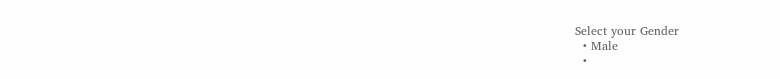Select your Gender
  • Male
  •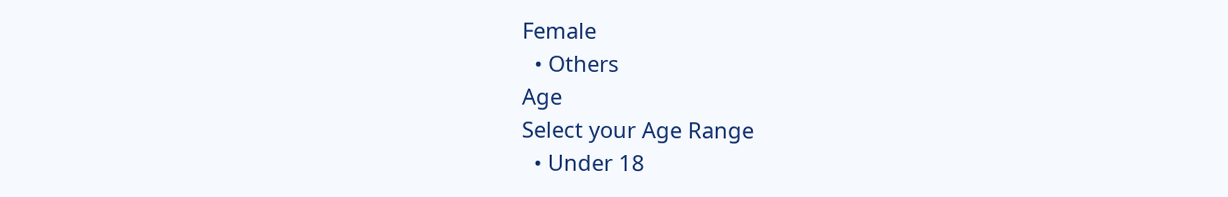Female
  • Others
Age
Select your Age Range
  • Under 18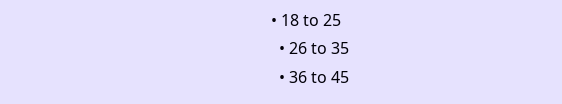• 18 to 25
  • 26 to 35
  • 36 to 45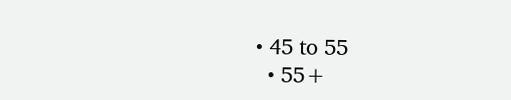• 45 to 55
  • 55+